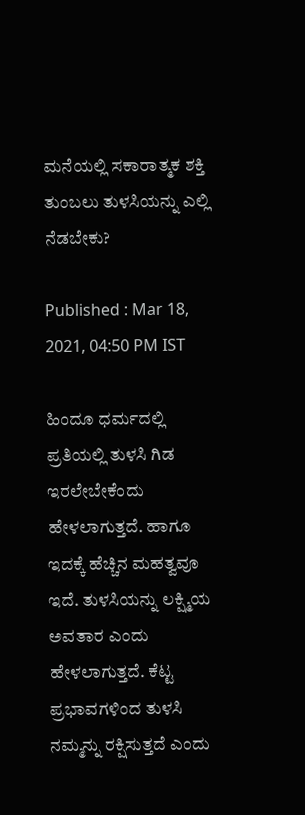ಮನೆಯಲ್ಲಿ ಸಕಾರಾತ್ಮಕ ಶಕ್ತಿ ತುಂಬಲು ತುಳಸಿಯನ್ನು ಎಲ್ಲಿ ನೆಡಬೇಕು?

Published : Mar 18, 2021, 04:50 PM IST

ಹಿಂದೂ ಧರ್ಮದಲ್ಲಿ ಪ್ರತಿಯಲ್ಲಿ ತುಳಸಿ ಗಿಡ ಇರಲೇಬೇಕೆಂದು ಹೇಳಲಾಗುತ್ತದೆ. ಹಾಗೂ ಇದಕ್ಕೆ ಹೆಚ್ಚಿನ ಮಹತ್ವವೂ ಇದೆ. ತುಳಸಿಯನ್ನು ಲಕ್ಷ್ಮಿಯ ಅವತಾರ ಎಂದು ಹೇಳಲಾಗುತ್ತದೆ. ಕೆಟ್ಟ ಪ್ರಭಾವಗಳಿಂದ ತುಳಸಿ ನಮ್ಮನ್ನು ರಕ್ಷಿಸುತ್ತದೆ ಎಂದು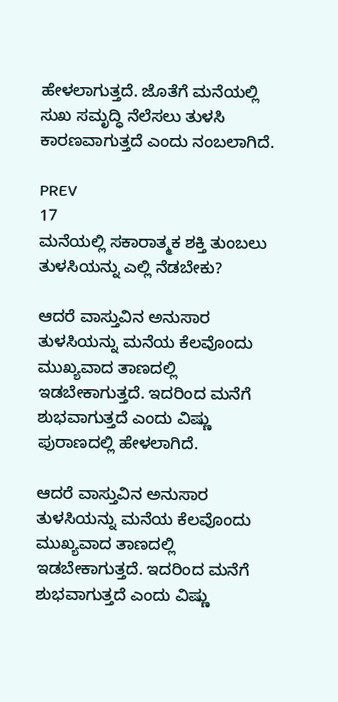ಹೇಳಲಾಗುತ್ತದೆ. ಜೊತೆಗೆ ಮನೆಯಲ್ಲಿ ಸುಖ ಸಮೃದ್ಧಿ ನೆಲೆಸಲು ತುಳಸಿ ಕಾರಣವಾಗುತ್ತದೆ ಎಂದು ನಂಬಲಾಗಿದೆ.

PREV
17
ಮನೆಯಲ್ಲಿ ಸಕಾರಾತ್ಮಕ ಶಕ್ತಿ ತುಂಬಲು ತುಳಸಿಯನ್ನು ಎಲ್ಲಿ ನೆಡಬೇಕು?

ಆದರೆ ವಾಸ್ತುವಿನ ಅನುಸಾರ ತುಳಸಿಯನ್ನು ಮನೆಯ ಕೆಲವೊಂದು ಮುಖ್ಯವಾದ ತಾಣದಲ್ಲಿ ಇಡಬೇಕಾಗುತ್ತದೆ. ಇದರಿಂದ ಮನೆಗೆ ಶುಭವಾಗುತ್ತದೆ ಎಂದು ವಿಷ್ಣು ಪುರಾಣದಲ್ಲಿ ಹೇಳಲಾಗಿದೆ.

ಆದರೆ ವಾಸ್ತುವಿನ ಅನುಸಾರ ತುಳಸಿಯನ್ನು ಮನೆಯ ಕೆಲವೊಂದು ಮುಖ್ಯವಾದ ತಾಣದಲ್ಲಿ ಇಡಬೇಕಾಗುತ್ತದೆ. ಇದರಿಂದ ಮನೆಗೆ ಶುಭವಾಗುತ್ತದೆ ಎಂದು ವಿಷ್ಣು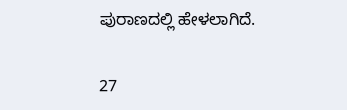ಪುರಾಣದಲ್ಲಿ ಹೇಳಲಾಗಿದೆ.

27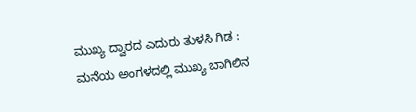ಮುಖ್ಯ ದ್ವಾರದ ಎದುರು ತುಳಸಿ ಗಿಡ : ಮನೆಯ ಅಂಗಳದಲ್ಲಿ ಮುಖ್ಯ ಬಾಗಿಲಿನ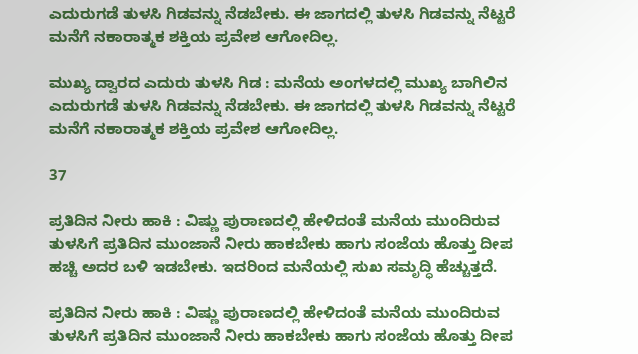ಎದುರುಗಡೆ ತುಳಸಿ ಗಿಡವನ್ನು ನೆಡಬೇಕು. ಈ ಜಾಗದಲ್ಲಿ ತುಳಸಿ ಗಿಡವನ್ನು ನೆಟ್ಟರೆ ಮನೆಗೆ ನಕಾರಾತ್ಮಕ ಶಕ್ತಿಯ ಪ್ರವೇಶ ಆಗೋದಿಲ್ಲ.

ಮುಖ್ಯ ದ್ವಾರದ ಎದುರು ತುಳಸಿ ಗಿಡ : ಮನೆಯ ಅಂಗಳದಲ್ಲಿ ಮುಖ್ಯ ಬಾಗಿಲಿನ ಎದುರುಗಡೆ ತುಳಸಿ ಗಿಡವನ್ನು ನೆಡಬೇಕು. ಈ ಜಾಗದಲ್ಲಿ ತುಳಸಿ ಗಿಡವನ್ನು ನೆಟ್ಟರೆ ಮನೆಗೆ ನಕಾರಾತ್ಮಕ ಶಕ್ತಿಯ ಪ್ರವೇಶ ಆಗೋದಿಲ್ಲ.

37

ಪ್ರತಿದಿನ ನೀರು ಹಾಕಿ : ವಿಷ್ಣು ಪುರಾಣದಲ್ಲಿ ಹೇಳಿದಂತೆ ಮನೆಯ ಮುಂದಿರುವ ತುಳಸಿಗೆ ಪ್ರತಿದಿನ ಮುಂಜಾನೆ ನೀರು ಹಾಕಬೇಕು ಹಾಗು ಸಂಜೆಯ ಹೊತ್ತು ದೀಪ ಹಚ್ಚಿ ಅದರ ಬಳಿ ಇಡಬೇಕು. ಇದರಿಂದ ಮನೆಯಲ್ಲಿ ಸುಖ ಸಮೃದ್ಧಿ ಹೆಚ್ಚುತ್ತದೆ.

ಪ್ರತಿದಿನ ನೀರು ಹಾಕಿ : ವಿಷ್ಣು ಪುರಾಣದಲ್ಲಿ ಹೇಳಿದಂತೆ ಮನೆಯ ಮುಂದಿರುವ ತುಳಸಿಗೆ ಪ್ರತಿದಿನ ಮುಂಜಾನೆ ನೀರು ಹಾಕಬೇಕು ಹಾಗು ಸಂಜೆಯ ಹೊತ್ತು ದೀಪ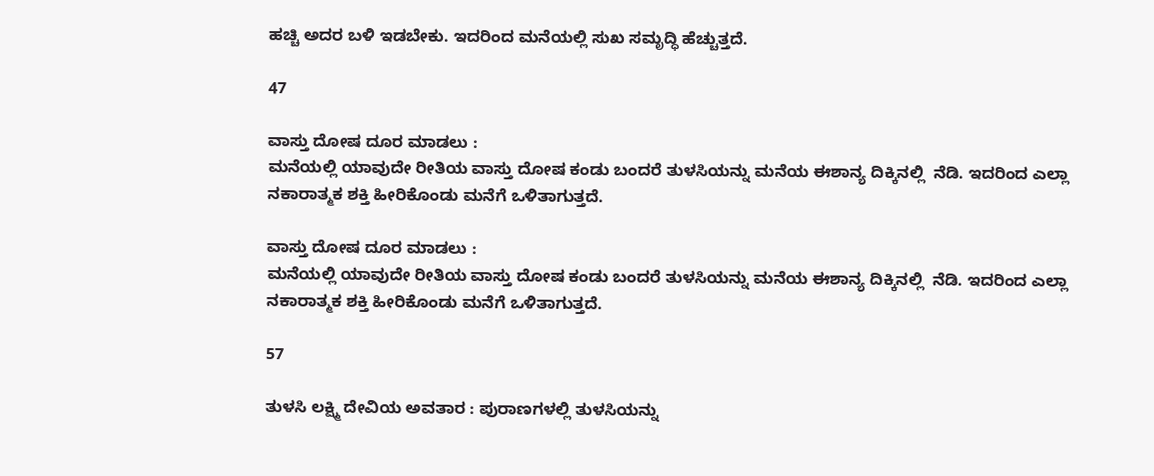ಹಚ್ಚಿ ಅದರ ಬಳಿ ಇಡಬೇಕು. ಇದರಿಂದ ಮನೆಯಲ್ಲಿ ಸುಖ ಸಮೃದ್ಧಿ ಹೆಚ್ಚುತ್ತದೆ.

47

ವಾಸ್ತು ದೋಷ ದೂರ ಮಾಡಲು :
ಮನೆಯಲ್ಲಿ ಯಾವುದೇ ರೀತಿಯ ವಾಸ್ತು ದೋಷ ಕಂಡು ಬಂದರೆ ತುಳಸಿಯನ್ನು ಮನೆಯ ಈಶಾನ್ಯ ದಿಕ್ಕಿನಲ್ಲಿ  ನೆಡಿ. ಇದರಿಂದ ಎಲ್ಲಾ ನಕಾರಾತ್ಮಕ ಶಕ್ತಿ ಹೀರಿಕೊಂಡು ಮನೆಗೆ ಒಳಿತಾಗುತ್ತದೆ.

ವಾಸ್ತು ದೋಷ ದೂರ ಮಾಡಲು :
ಮನೆಯಲ್ಲಿ ಯಾವುದೇ ರೀತಿಯ ವಾಸ್ತು ದೋಷ ಕಂಡು ಬಂದರೆ ತುಳಸಿಯನ್ನು ಮನೆಯ ಈಶಾನ್ಯ ದಿಕ್ಕಿನಲ್ಲಿ  ನೆಡಿ. ಇದರಿಂದ ಎಲ್ಲಾ ನಕಾರಾತ್ಮಕ ಶಕ್ತಿ ಹೀರಿಕೊಂಡು ಮನೆಗೆ ಒಳಿತಾಗುತ್ತದೆ.

57

ತುಳಸಿ ಲಕ್ಷ್ಮಿ ದೇವಿಯ ಅವತಾರ : ಪುರಾಣಗಳಲ್ಲಿ ತುಳಸಿಯನ್ನು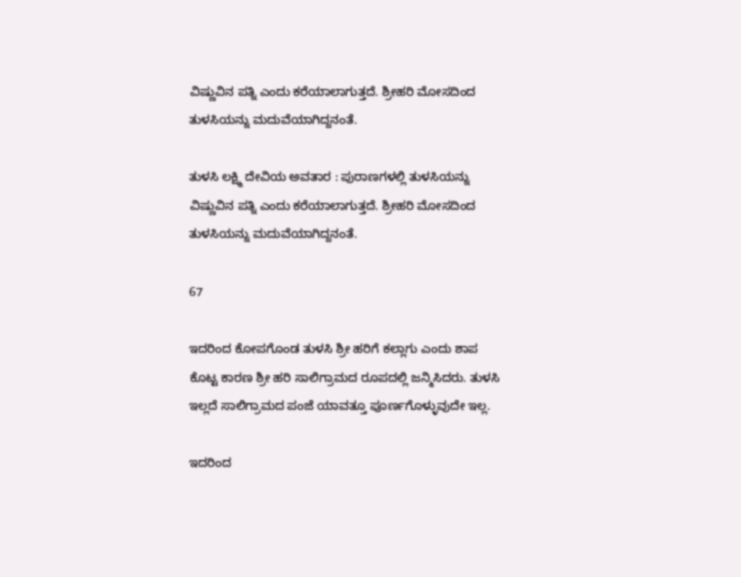ವಿಷ್ಣುವಿನ ಪತ್ನಿ ಎಂದು ಕರೆಯಾಲಾಗುತ್ತದೆ. ಶ್ರೀಹರಿ ಮೋಸದಿಂದ ತುಳಸಿಯನ್ನು ಮದುವೆಯಾಗಿದ್ದನಂತೆ.

ತುಳಸಿ ಲಕ್ಷ್ಮಿ ದೇವಿಯ ಅವತಾರ : ಪುರಾಣಗಳಲ್ಲಿ ತುಳಸಿಯನ್ನು ವಿಷ್ಣುವಿನ ಪತ್ನಿ ಎಂದು ಕರೆಯಾಲಾಗುತ್ತದೆ. ಶ್ರೀಹರಿ ಮೋಸದಿಂದ ತುಳಸಿಯನ್ನು ಮದುವೆಯಾಗಿದ್ದನಂತೆ.

67

ಇದರಿಂದ ಕೋಪಗೊಂಡ ತುಳಸಿ ಶ್ರೀ ಹರಿಗೆ ಕಲ್ಲಾಗು ಎಂದು ಶಾಪ ಕೊಟ್ಟ ಕಾರಣ ಶ್ರೀ ಹರಿ ಸಾಲಿಗ್ರಾಮದ ರೂಪದಲ್ಲಿ ಜನ್ಮಿಸಿದರು. ತುಳಸಿ ಇಲ್ಲದೆ ಸಾಲಿಗ್ರಾಮದ ಪಂಜೆ ಯಾವತ್ತೂ ಪೂರ್ಣಗೊಳ್ಳುವುದೇ ಇಲ್ಲ.

ಇದರಿಂದ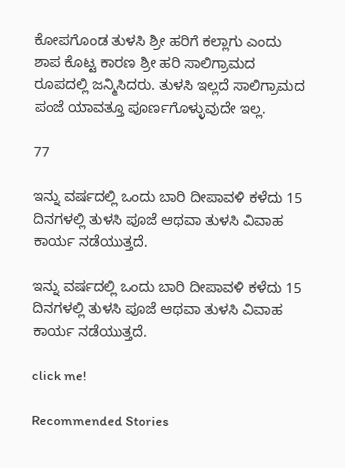ಕೋಪಗೊಂಡ ತುಳಸಿ ಶ್ರೀ ಹರಿಗೆ ಕಲ್ಲಾಗು ಎಂದು ಶಾಪ ಕೊಟ್ಟ ಕಾರಣ ಶ್ರೀ ಹರಿ ಸಾಲಿಗ್ರಾಮದ ರೂಪದಲ್ಲಿ ಜನ್ಮಿಸಿದರು. ತುಳಸಿ ಇಲ್ಲದೆ ಸಾಲಿಗ್ರಾಮದ ಪಂಜೆ ಯಾವತ್ತೂ ಪೂರ್ಣಗೊಳ್ಳುವುದೇ ಇಲ್ಲ.

77

ಇನ್ನು ವರ್ಷದಲ್ಲಿ ಒಂದು ಬಾರಿ ದೀಪಾವಳಿ ಕಳೆದು 15 ದಿನಗಳಲ್ಲಿ ತುಳಸಿ ಪೂಜೆ ಆಥವಾ ತುಳಸಿ ವಿವಾಹ ಕಾರ್ಯ ನಡೆಯುತ್ತದೆ.

ಇನ್ನು ವರ್ಷದಲ್ಲಿ ಒಂದು ಬಾರಿ ದೀಪಾವಳಿ ಕಳೆದು 15 ದಿನಗಳಲ್ಲಿ ತುಳಸಿ ಪೂಜೆ ಆಥವಾ ತುಳಸಿ ವಿವಾಹ ಕಾರ್ಯ ನಡೆಯುತ್ತದೆ.

click me!

Recommended Stories